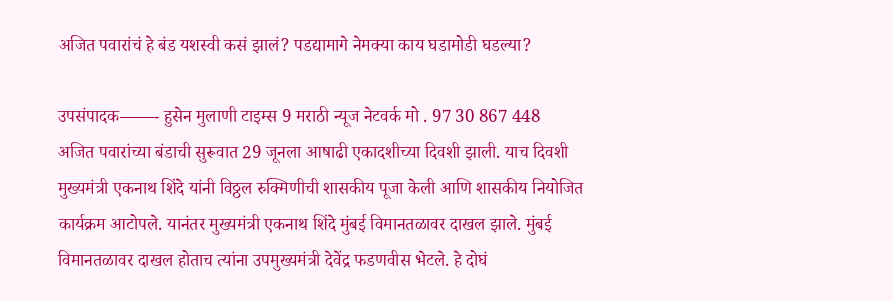अजित पवारांचं हे बंड यशस्वी कसं झालं? पडद्यामागे नेमक्या काय घडामोडी घडल्या?

उपसंपादक——- हुसेन मुलाणी टाइम्स 9 मराठी न्यूज नेटवर्क मो . 97 30 867 448
अजित पवारांच्या बंडाची सुरूवात 29 जूनला आषाढी एकादशीच्या दिवशी झाली. याच दिवशी मुख्यमंत्री एकनाथ शिंदे यांनी विठ्ठल रुक्मिणीची शासकीय पूजा केली आणि शासकीय नियोजित कार्यक्रम आटोपले. यानंतर मुख्यमंत्री एकनाथ शिंदे मुंबई विमानतळावर दाखल झाले. मुंबई विमानतळावर दाखल होताच त्यांना उपमुख्यमंत्री देवेंद्र फडणवीस भेटले. हे दोघं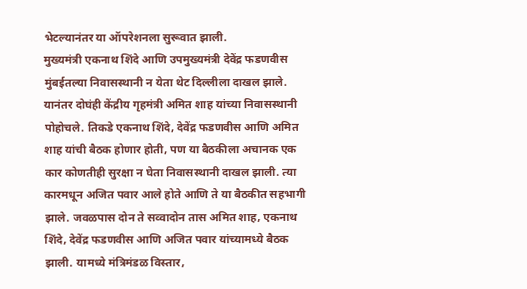भेटल्यानंतर या ऑपरेशनला सुरूवात झाली.
मुख्यमंत्री एकनाथ शिंदे आणि उपमुख्यमंत्री देवेंद्र फडणवीस मुंबईतल्या निवासस्थानी न येता थेट दिल्लीला दाखल झाले. यानंतर दोघंही केंद्रीय गृहमंत्री अमित शाह यांच्या निवासस्थानी पोहोचले. तिकडे एकनाथ शिंदे, देवेंद्र फडणवीस आणि अमित शाह यांची बैठक होणार होती, पण या बैठकीला अचानक एक कार कोणतीही सुरक्षा न घेता निवासस्थानी दाखल झाली. त्या कारमधून अजित पवार आले होते आणि ते या बैठकीत सहभागी झाले. जवळपास दोन ते सव्वादोन तास अमित शाह, एकनाथ शिंदे, देवेंद्र फडणवीस आणि अजित पवार यांच्यामध्ये बैठक झाली. यामध्ये मंत्रिमंडळ विस्तार,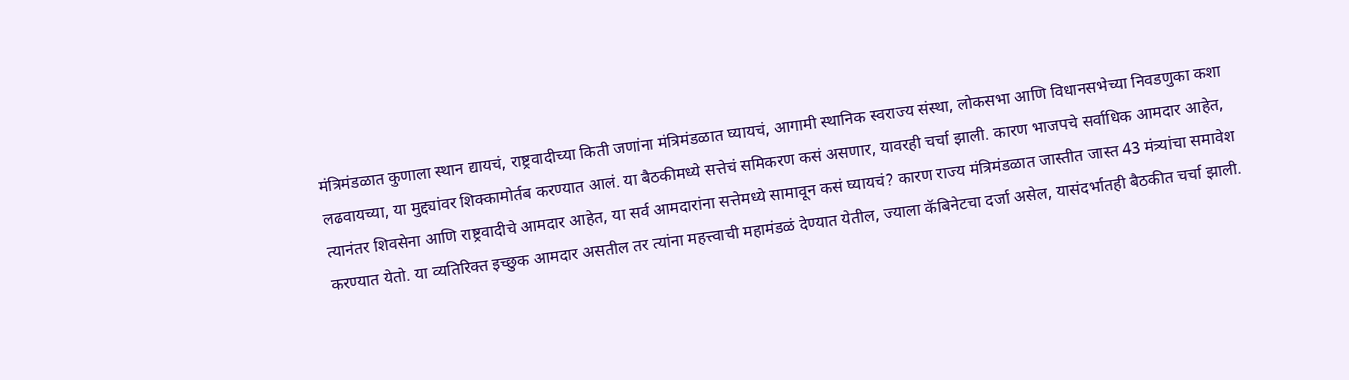मंत्रिमंडळात कुणाला स्थान द्यायचं, राष्ट्रवादीच्या किती जणांना मंत्रिमंडळात घ्यायचं, आगामी स्थानिक स्वराज्य संस्था, लोकसभा आणि विधानसभेच्या निवडणुका कशा लढवायच्या, या मुद्द्यांवर शिक्कामोर्तब करण्यात आलं. या बैठकीमध्ये सत्तेचं समिकरण कसं असणार, यावरही चर्चा झाली. कारण भाजपचे सर्वाधिक आमदार आहेत, त्यानंतर शिवसेना आणि राष्ट्रवादीचे आमदार आहेत, या सर्व आमदारांना सत्तेमध्ये सामावून कसं घ्यायचं? कारण राज्य मंत्रिमंडळात जास्तीत जास्त 43 मंत्र्यांचा समावेश करण्यात येतो. या व्यतिरिक्त इच्छुक आमदार असतील तर त्यांना महत्त्वाची महामंडळं देण्यात येतील, ज्याला कॅबिनेटचा दर्जा असेल, यासंदर्भातही बैठकीत चर्चा झाली.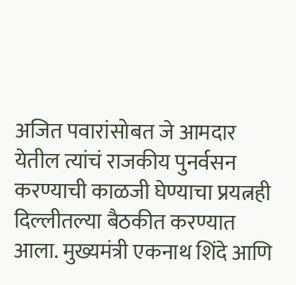अजित पवारांसोबत जे आमदार येतील त्यांचं राजकीय पुनर्वसन करण्याची काळजी घेण्याचा प्रयत्नही दिल्लीतल्या बैठकीत करण्यात आला. मुख्यमंत्री एकनाथ शिंदे आणि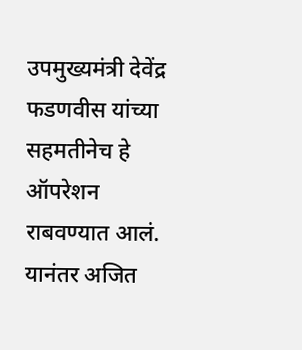उपमुख्यमंत्री देवेंद्र फडणवीस यांच्या सहमतीनेच हे ऑपरेशन राबवण्यात आलं. यानंतर अजित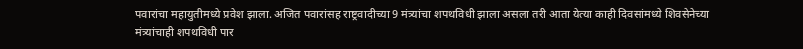पवारांचा महायुतीमध्ये प्रवेश झाला. अजित पवारांसह राष्ट्रवादीच्या 9 मंत्र्यांचा शपथविधी झाला असला तरी आता येत्या काही दिवसांमध्ये शिवसेनेच्या मंत्र्यांचाही शपथविधी पार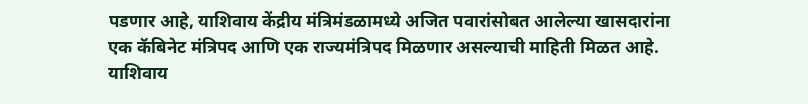पडणार आहे, याशिवाय केंद्रीय मंत्रिमंडळामध्ये अजित पवारांसोबत आलेल्या खासदारांना एक कॅबिनेट मंत्रिपद आणि एक राज्यमंत्रिपद मिळणार असल्याची माहिती मिळत आहे. याशिवाय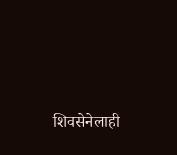शिवसेनेलाही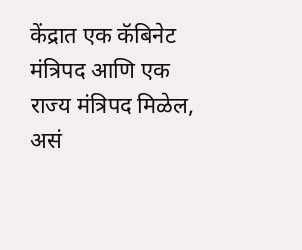केंद्रात एक कॅबिनेट मंत्रिपद आणि एक राज्य मंत्रिपद मिळेल, असं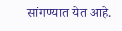सांगण्यात येत आहे.